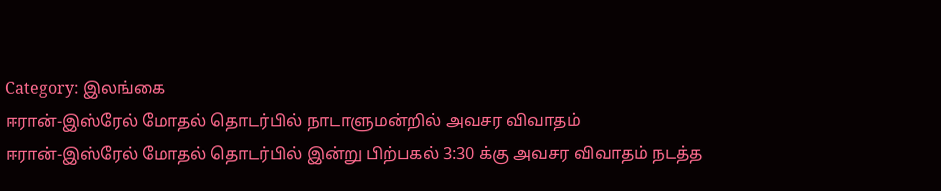Category: இலங்கை
ஈரான்-இஸ்ரேல் மோதல் தொடர்பில் நாடாளுமன்றில் அவசர விவாதம்
ஈரான்-இஸ்ரேல் மோதல் தொடர்பில் இன்று பிற்பகல் 3:30 க்கு அவசர விவாதம் நடத்த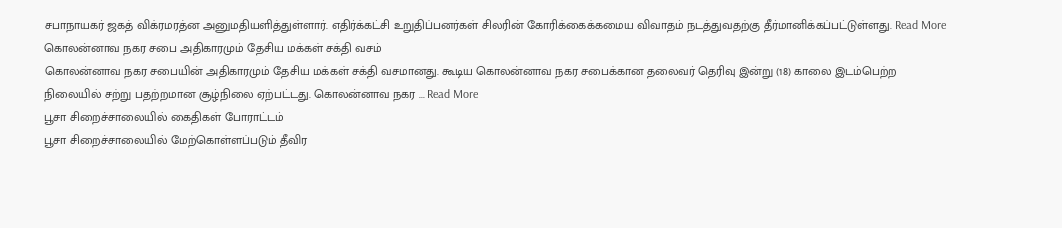சபாநாயகர் ஜகத் விக்ரமரத்ன அனுமதியளித்துள்ளார். எதிர்க்கட்சி உறுதிப்பனர்கள் சிலரின் கோரிக்கைக்கமைய விவாதம் நடத்துவதற்கு தீர்மானிக்கப்பட்டுள்ளது. Read More
கொலன்னாவ நகர சபை அதிகாரமும் தேசிய மக்கள் சக்தி வசம்
கொலன்னாவ நகர சபையின் அதிகாரமும் தேசிய மக்கள் சக்தி வசமானது. கூடிய கொலன்னாவ நகர சபைக்கான தலைவர் தெரிவு இன்று (18) காலை இடம்பெற்ற நிலையில் சற்று பதற்றமான சூழ்நிலை ஏற்பட்டது. கொலன்னாவ நகர ... Read More
பூசா சிறைச்சாலையில் கைதிகள் போராட்டம்
பூசா சிறைச்சாலையில் மேற்கொள்ளப்படும் தீவிர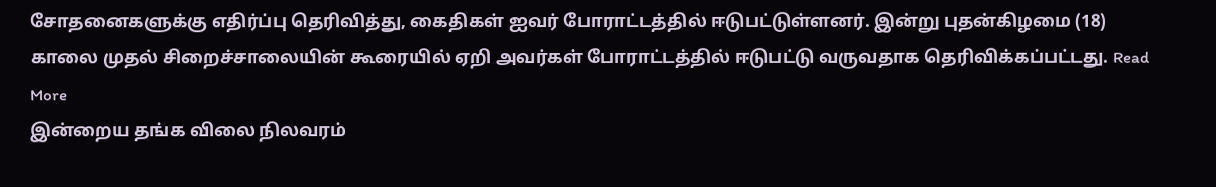சோதனைகளுக்கு எதிர்ப்பு தெரிவித்து, கைதிகள் ஐவர் போராட்டத்தில் ஈடுபட்டுள்ளனர். இன்று புதன்கிழமை (18) காலை முதல் சிறைச்சாலையின் கூரையில் ஏறி அவர்கள் போராட்டத்தில் ஈடுபட்டு வருவதாக தெரிவிக்கப்பட்டது. Read More
இன்றைய தங்க விலை நிலவரம்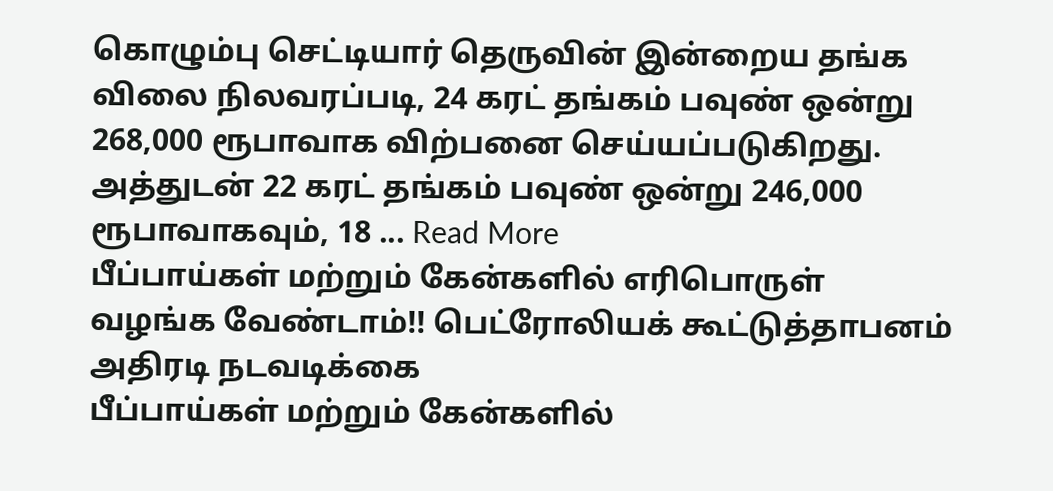கொழும்பு செட்டியார் தெருவின் இன்றைய தங்க விலை நிலவரப்படி, 24 கரட் தங்கம் பவுண் ஒன்று 268,000 ரூபாவாக விற்பனை செய்யப்படுகிறது. அத்துடன் 22 கரட் தங்கம் பவுண் ஒன்று 246,000 ரூபாவாகவும், 18 ... Read More
பீப்பாய்கள் மற்றும் கேன்களில் எரிபொருள் வழங்க வேண்டாம்!! பெட்ரோலியக் கூட்டுத்தாபனம் அதிரடி நடவடிக்கை
பீப்பாய்கள் மற்றும் கேன்களில்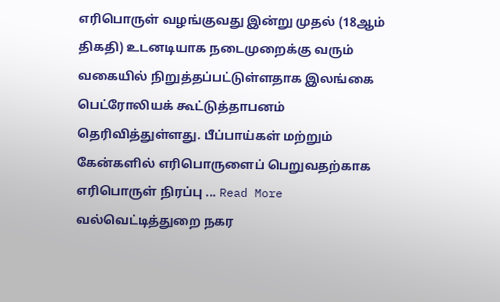எரிபொருள் வழங்குவது இன்று முதல் (18ஆம் திகதி) உடனடியாக நடைமுறைக்கு வரும் வகையில் நிறுத்தப்பட்டுள்ளதாக இலங்கை பெட்ரோலியக் கூட்டுத்தாபனம் தெரிவித்துள்ளது. பீப்பாய்கள் மற்றும் கேன்களில் எரிபொருளைப் பெறுவதற்காக எரிபொருள் நிரப்பு ... Read More
வல்வெட்டித்துறை நகர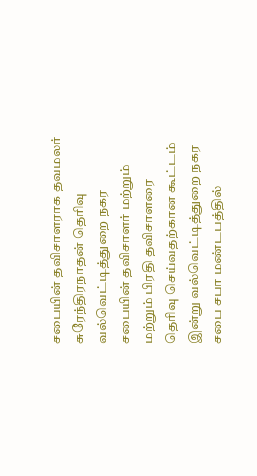சபையின் தவிசாளராக தவமலர் சுரேந்திரநாதன் தெரிவு
வல்வெட்டித்துறை நகர சபையின் தவிசாளர் மற்றும் மற்றும் பிரதி தவிசாளரை தெரிவு செய்வதற்கான கூட்டம் இன்று வல்வெட்டித்துறை நகர சபை சபா மண்டபத்தில்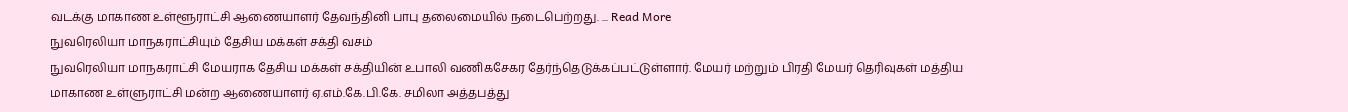வடக்கு மாகாண உள்ளூராட்சி ஆணையாளர் தேவந்தினி பாபு தலைமையில் நடைபெற்றது. ... Read More
நுவரெலியா மாநகராட்சியும் தேசிய மக்கள் சக்தி வசம்
நுவரெலியா மாநகராட்சி மேயராக தேசிய மக்கள் சக்தியின் உபாலி வணிகசேகர தேர்ந்தெடுக்கப்பட்டுள்ளார். மேயர் மற்றும் பிரதி மேயர் தெரிவுகள் மத்திய மாகாண உள்ளுராட்சி மன்ற ஆணையாளர் ஏ.எம்.கே.பி.கே. சமிலா அத்தபத்து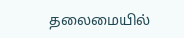தலைமையில்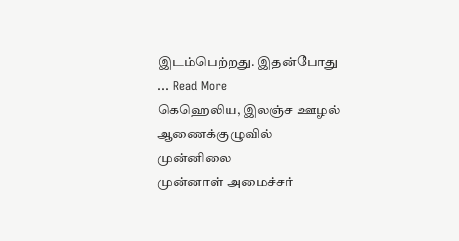இடம்பெற்றது. இதன்போது ... Read More
கெஹெலிய, இலஞ்ச ஊழல் ஆணைக்குழுவில் முன்னிலை
முன்னாள் அமைச்சர்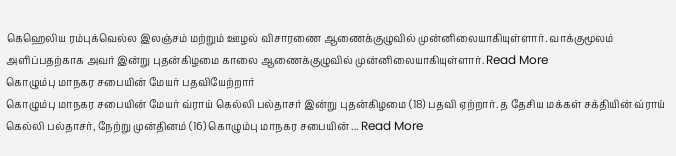கெஹெலிய ரம்புக்வெல்ல இலஞ்சம் மற்றும் ஊழல் விசாரணை ஆணைக்குழுவில் முன்னிலையாகியுள்ளார். வாக்குமூலம் அளிப்பதற்காக அவர் இன்று புதன்கிழமை காலை ஆணைக்குழுவில் முன்னிலையாகியுள்ளார். Read More
கொழும்பு மாநகர சபையின் மேயர் பதவியேற்றார்
கொழும்பு மாநகர சபையின் மேயர் வ்ராய் கெல்லி பல்தாசர் இன்று புதன்கிழமை (18) பதவி ஏற்றார். த தேசிய மக்கள் சக்தியின் வ்ராய் கெல்லி பல்தாசர், நேற்று முன்தினம் (16) கொழும்பு மாநகர சபையின் ... Read More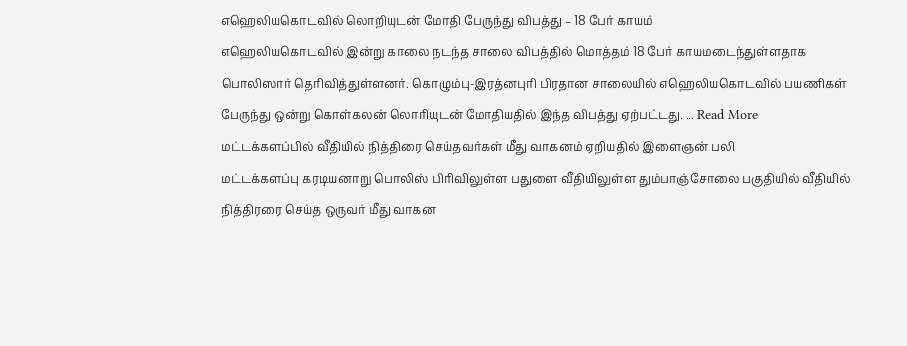எஹெலியகொடவில் லொறியுடன் மோதி பேருந்து விபத்து – 18 பேர் காயம்
எஹெலியகொடவில் இன்று காலை நடந்த சாலை விபத்தில் மொத்தம் 18 பேர் காயமடைந்துள்ளதாக பொலிஸார் தெரிவித்துள்ளனர். கொழும்பு-இரத்னபுரி பிரதான சாலையில் எஹெலியகொடவில் பயணிகள் பேருந்து ஒன்று கொள்கலன் லொரியுடன் மோதியதில் இந்த விபத்து ஏற்பட்டது. ... Read More
மட்டக்களப்பில் வீதியில் நித்திரை செய்தவர்கள் மீது வாகனம் ஏறியதில் இளைஞன் பலி
மட்டக்களப்பு கரடியனாறு பொலிஸ் பிரிவிலுள்ள பதுளை வீதியிலுள்ள தும்பாஞ்சோலை பகுதியில் வீதியில் நித்திரரை செய்த ஒருவர் மீது வாகன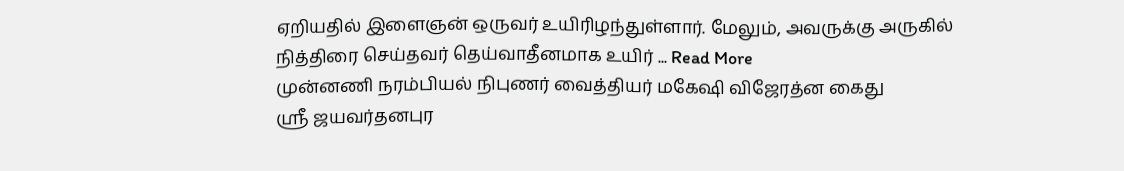ஏறியதில் இளைஞன் ஒருவர் உயிரிழந்துள்ளார். மேலும், அவருக்கு அருகில் நித்திரை செய்தவர் தெய்வாதீனமாக உயிர் ... Read More
முன்னணி நரம்பியல் நிபுணர் வைத்தியர் மகேஷி விஜேரத்ன கைது
ஸ்ரீ ஜயவர்தனபுர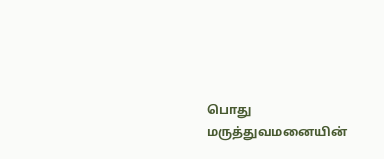பொது மருத்துவமனையின்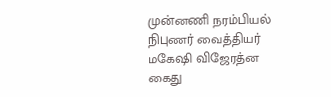முன்னணி நரம்பியல் நிபுணர் வைத்தியர் மகேஷி விஜேரத்ன கைது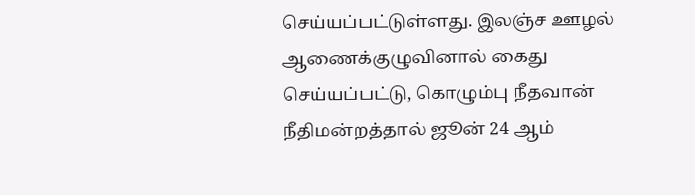செய்யப்பட்டுள்ளது. இலஞ்ச ஊழல் ஆணைக்குழுவினால் கைது செய்யப்பட்டு, கொழும்பு நீதவான் நீதிமன்றத்தால் ஜூன் 24 ஆம்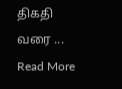திகதி வரை ... Read More